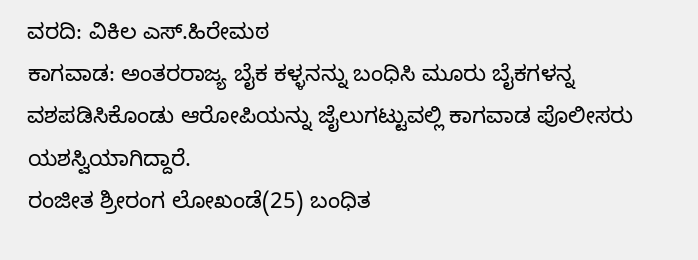ವರದಿ: ವಿಕಿಲ ಎಸ್.ಹಿರೇಮಠ
ಕಾಗವಾಡ: ಅಂತರರಾಜ್ಯ ಬೈಕ ಕಳ್ಳನನ್ನು ಬಂಧಿಸಿ ಮೂರು ಬೈಕಗಳನ್ನ ವಶಪಡಿಸಿಕೊಂಡು ಆರೋಪಿಯನ್ನು ಜೈಲುಗಟ್ಟುವಲ್ಲಿ ಕಾಗವಾಡ ಪೊಲೀಸರು ಯಶಸ್ವಿಯಾಗಿದ್ದಾರೆ.
ರಂಜೀತ ಶ್ರೀರಂಗ ಲೋಖಂಡೆ(25) ಬಂಧಿತ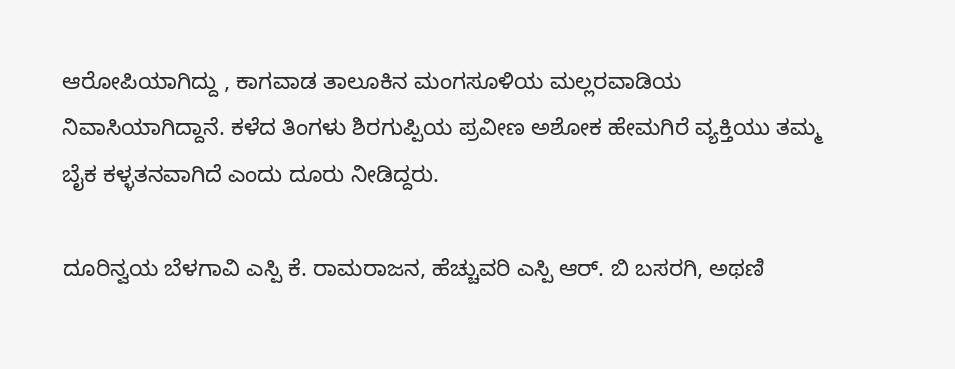ಆರೋಪಿಯಾಗಿದ್ದು , ಕಾಗವಾಡ ತಾಲೂಕಿನ ಮಂಗಸೂಳಿಯ ಮಲ್ಲರವಾಡಿಯ ನಿವಾಸಿಯಾಗಿದ್ದಾನೆ. ಕಳೆದ ತಿಂಗಳು ಶಿರಗುಪ್ಪಿಯ ಪ್ರವೀಣ ಅಶೋಕ ಹೇಮಗಿರೆ ವ್ಯಕ್ತಿಯು ತಮ್ಮ ಬೈಕ ಕಳ್ಳತನವಾಗಿದೆ ಎಂದು ದೂರು ನೀಡಿದ್ದರು.

ದೂರಿನ್ವಯ ಬೆಳಗಾವಿ ಎಸ್ಪಿ ಕೆ. ರಾಮರಾಜನ, ಹೆಚ್ಚುವರಿ ಎಸ್ಪಿ ಆರ್. ಬಿ ಬಸರಗಿ, ಅಥಣಿ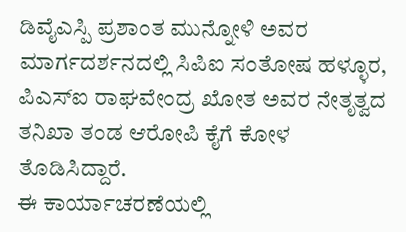ಡಿವೈಎಸ್ಪಿ ಪ್ರಶಾಂತ ಮುನ್ನೋಳಿ ಅವರ ಮಾರ್ಗದರ್ಶನದಲ್ಲಿ ಸಿಪಿಐ ಸಂತೋಷ ಹಳ್ಳೂರ, ಪಿಎಸ್ಐ ರಾಘವೇಂದ್ರ ಖೋತ ಅವರ ನೇತೃತ್ವದ ತನಿಖಾ ತಂಡ ಆರೋಪಿ ಕೈಗೆ ಕೋಳ ತೊಡಿಸಿದ್ದಾರೆ.
ಈ ಕಾರ್ಯಾಚರಣೆಯಲ್ಲಿ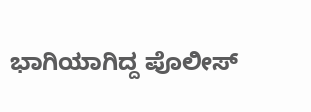ಭಾಗಿಯಾಗಿದ್ದ ಪೊಲೀಸ್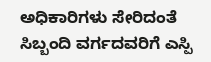ಅಧಿಕಾರಿಗಳು ಸೇರಿದಂತೆ ಸಿಬ್ಬಂದಿ ವರ್ಗದವರಿಗೆ ಎಸ್ಪಿ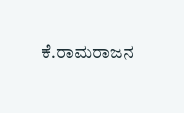ಕೆ.ರಾಮರಾಜನ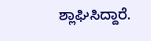ಶ್ಲಾಘಿಸಿದ್ದಾರೆ.